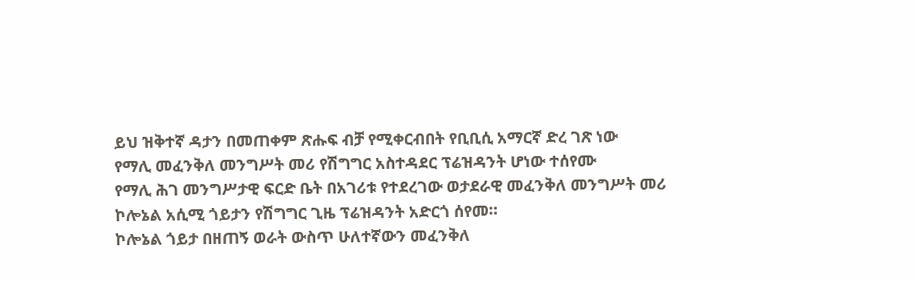ይህ ዝቅተኛ ዳታን በመጠቀም ጽሑፍ ብቻ የሚቀርብበት የቢቢሲ አማርኛ ድረ ገጽ ነው
የማሊ መፈንቅለ መንግሥት መሪ የሽግግር አስተዳደር ፕሬዝዳንት ሆነው ተሰየሙ
የማሊ ሕገ መንግሥታዊ ፍርድ ቤት በአገሪቱ የተደረገው ወታደራዊ መፈንቅለ መንግሥት መሪ ኮሎኔል አሲሚ ጎይታን የሽግግር ጊዜ ፕሬዝዳንት አድርጎ ሰየመ።
ኮሎኔል ጎይታ በዘጠኝ ወራት ውስጥ ሁለተኛውን መፈንቅለ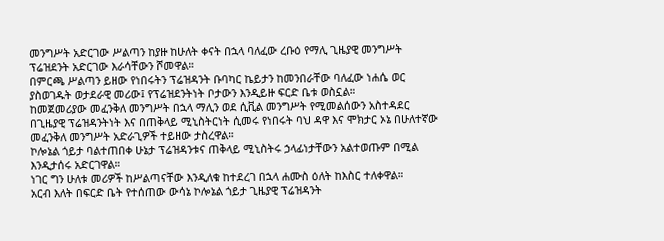መንግሥት አድርገው ሥልጣን ከያዙ ከሁለት ቀናት በኋላ ባለፈው ረቡዕ የማሊ ጊዜያዊ መንግሥት ፕሬዝደንት አድርገው እራሳቸውን ሾመዋል።
በምርጫ ሥልጣን ይዘው የነበሩትን ፕሬዝዳንት ቡባካር ኬይታን ከመንበራቸው ባለፈው ነሐሴ ወር ያስወገዱት ወታደራዊ መሪው፤ የፕሬዝደንትነት ቦታውን እንዲይዙ ፍርድ ቤቱ ወስኗል።
ከመጀመሪያው መፈንቅለ መንግሥት በኋላ ማሊን ወደ ሲቪል መንግሥት የሚመልሰውን አስተዳደር በጊዜያዊ ፕሬዝዳንትነት እና በጠቅላይ ሚኒስትርነት ሲመሩ የነበሩት ባህ ዳዋ እና ሞክታር ኦኔ በሁለተኛው መፈንቅለ መንግሥት አድራጊዎች ተይዘው ታስረዋል።
ኮሎኔል ጎይታ ባልተጠበቀ ሁኔታ ፕሬዝዳንቱና ጠቅላይ ሚኒስትሩ ኃላፊነታቸውን አልተወጡም በሚል እንዲታሰሩ አድርገዋል።
ነገር ግን ሁለቱ መሪዎች ከሥልጣናቸው እንዲለቁ ከተደረገ በኋላ ሐሙስ ዕለት ከእስር ተለቀዋል።
አርብ እለት በፍርድ ቤት የተሰጠው ውሳኔ ኮሎኔል ጎይታ ጊዜያዊ ፕሬዝዳንት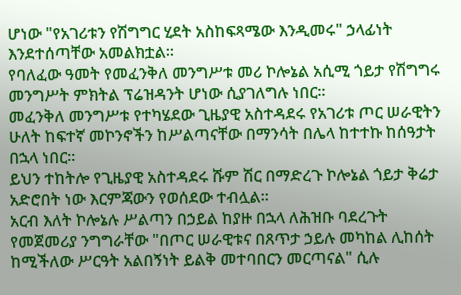ሆነው "የአገሪቱን የሽግግር ሂደት አስከፍጻሜው እንዲመሩ" ኃላፊነት እንደተሰጣቸው አመልክቷል።
የባለፈው ዓመት የመፈንቅለ መንግሥቱ መሪ ኮሎኔል አሲሚ ጎይታ የሽግግሩ መንግሥት ምክትል ፕሬዝዳንት ሆነው ሲያገለግሉ ነበር።
መፈንቅለ መንግሥቱ የተካሄደው ጊዜያዊ አስተዳደሩ የአገሪቱ ጦር ሠራዊትን ሁለት ከፍተኛ መኮንኖችን ከሥልጣናቸው በማንሳት በሌላ ከተተኩ ከሰዓታት በኋላ ነበር።
ይህን ተከትሎ የጊዜያዊ አስተዳደሩ ሹም ሽር በማድረጉ ኮሎኔል ጎይታ ቅሬታ አድሮበት ነው እርምጃውን የወሰደው ተብሏል።
አርብ እለት ኮሎኔሉ ሥልጣን በኃይል ከያዙ በኋላ ለሕዝቡ ባደረጉት የመጀመሪያ ንግግራቸው "በጦር ሠራዊቱና በጸጥታ ኃይሉ መካከል ሊከሰት ከሚችለው ሥርዓት አልበኝነት ይልቅ መተባበርን መርጣናል" ሲሉ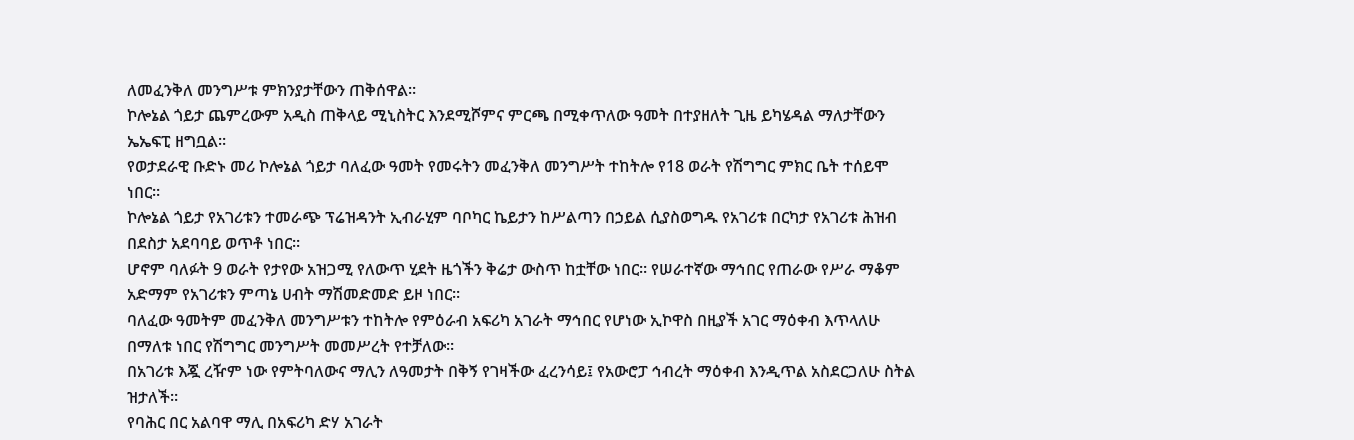ለመፈንቅለ መንግሥቱ ምክንያታቸውን ጠቅሰዋል።
ኮሎኔል ጎይታ ጨምረውም አዲስ ጠቅላይ ሚኒስትር እንደሚሾምና ምርጫ በሚቀጥለው ዓመት በተያዘለት ጊዜ ይካሄዳል ማለታቸውን ኤኤፍፒ ዘግቧል።
የወታደራዊ ቡድኑ መሪ ኮሎኔል ጎይታ ባለፈው ዓመት የመሩትን መፈንቅለ መንግሥት ተከትሎ የ18 ወራት የሽግግር ምክር ቤት ተሰይሞ ነበር።
ኮሎኔል ጎይታ የአገሪቱን ተመራጭ ፕሬዝዳንት ኢብራሂም ባቦካር ኬይታን ከሥልጣን በኃይል ሲያስወግዱ የአገሪቱ በርካታ የአገሪቱ ሕዝብ በደስታ አደባባይ ወጥቶ ነበር።
ሆኖም ባለፉት 9 ወራት የታየው አዝጋሚ የለውጥ ሂደት ዜጎችን ቅሬታ ውስጥ ከቷቸው ነበር። የሠራተኛው ማኅበር የጠራው የሥራ ማቆም አድማም የአገሪቱን ምጣኔ ሀብት ማሽመድመድ ይዞ ነበር።
ባለፈው ዓመትም መፈንቅለ መንግሥቱን ተከትሎ የምዕራብ አፍሪካ አገራት ማኅበር የሆነው ኢኮዋስ በዚያች አገር ማዕቀብ እጥላለሁ በማለቱ ነበር የሽግግር መንግሥት መመሥረት የተቻለው።
በአገሪቱ እጇ ረዥም ነው የምትባለውና ማሊን ለዓመታት በቅኝ የገዛችው ፈረንሳይ፤ የአውሮፓ ኅብረት ማዕቀብ እንዲጥል አስደርጋለሁ ስትል ዝታለች።
የባሕር በር አልባዋ ማሊ በአፍሪካ ድሃ አገራት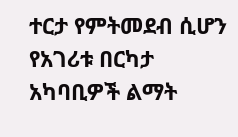ተርታ የምትመደብ ሲሆን የአገሪቱ በርካታ አካባቢዎች ልማት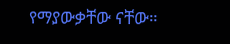የማያውቃቸው ናቸው።